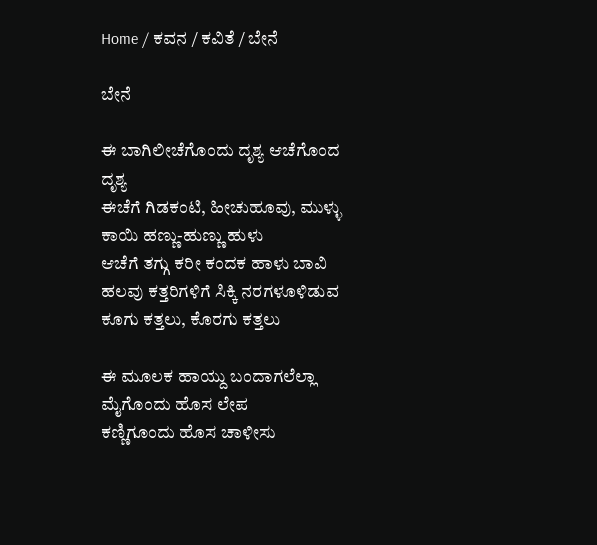Home / ಕವನ / ಕವಿತೆ / ಬೇನೆ

ಬೇನೆ

ಈ ಬಾಗಿಲೀಚೆಗೊಂದು ದೃಶ್ಯ ಆಚೆಗೊಂದ ದೃಶ್ಯ
ಈಚೆಗೆ ಗಿಡಕಂಟಿ, ಹೀಚುಹೂವು, ಮುಳ್ಳು
ಕಾಯಿ ಹಣ್ಣು-ಹುಣ್ಣು ಹುಳು
ಆಚೆಗೆ ತಗ್ಗು ಕರೀ ಕಂದಕ ಹಾಳು ಬಾವಿ
ಹಲವು ಕತ್ತರಿಗಳಿಗೆ ಸಿಕ್ಕಿ ನರಗಳೂಳಿಡುವ
ಕೂಗು ಕತ್ತಲು, ಕೊರಗು ಕತ್ತಲು

ಈ ಮೂಲಕ ಹಾಯ್ದು ಬಂದಾಗಲೆಲ್ಲಾ
ಮೈಗೊಂದು ಹೊಸ ಲೇಪ
ಕಣ್ಣಿಗೂಂದು ಹೊಸ ಚಾಳೀಸು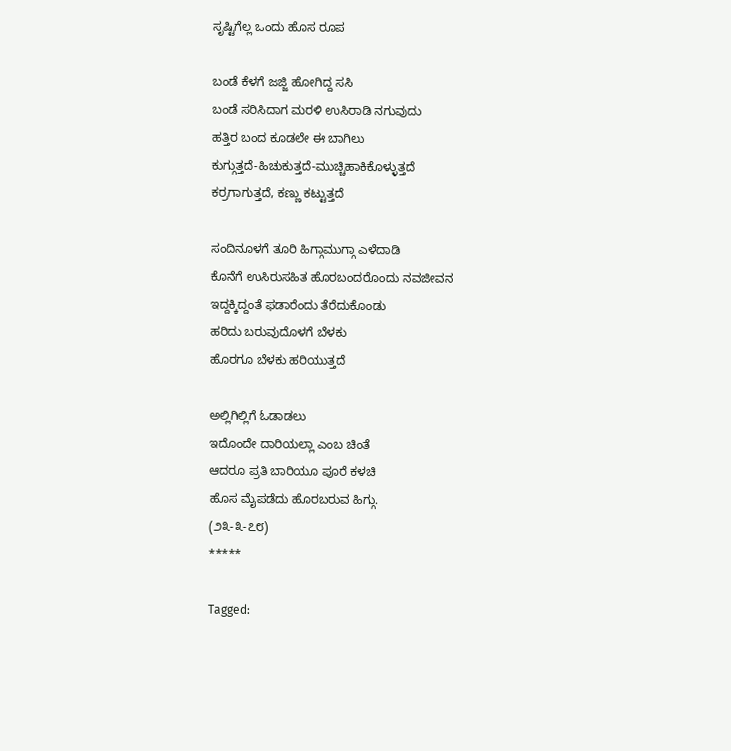ಸೃಷ್ಟಿಗೆಲ್ಲ ಒಂದು ಹೊಸ ರೂಪ

ಬಂಡೆ ಕೆಳಗೆ ಜಜ್ಜಿ ಹೋಗಿದ್ದ ಸಸಿ
ಬಂಡೆ ಸರಿಸಿದಾಗ ಮರಳಿ ಉಸಿರಾಡಿ ನಗುವುದು
ಹತ್ತಿರ ಬಂದ ಕೂಡಲೇ ಈ ಬಾಗಿಲು
ಕುಗ್ಗುತ್ತದೆ-ಹಿಚುಕುತ್ತದೆ-ಮುಚ್ಚಿಹಾಕಿಕೊಳ್ಳುತ್ತದೆ
ಕರ್ರಗಾಗುತ್ತದೆ, ಕಣ್ಣು ಕಟ್ಟುತ್ತದೆ

ಸಂದಿನೂಳಗೆ ತೂರಿ ಹಿಗ್ಗಾಮುಗ್ಗಾ ಎಳೆದಾಡಿ
ಕೊನೆಗೆ ಉಸಿರುಸಹಿತ ಹೊರಬಂದರೊಂದು ನವಜೀವನ
ಇದ್ದಕ್ಕಿದ್ದಂತೆ ಫಡಾರೆಂದು ತೆರೆದುಕೊಂಡು
ಹರಿದು ಬರುವುದೊಳಗೆ ಬೆಳಕು
ಹೊರಗೂ ಬೆಳಕು ಹರಿಯುತ್ತದೆ

ಅಲ್ಲಿಗಿಲ್ಲಿಗೆ ಓಡಾಡಲು
ಇದೊಂದೇ ದಾರಿಯಲ್ಲಾ ಎಂಬ ಚಿಂತೆ
ಆದರೂ ಪ್ರತಿ ಬಾರಿಯೂ ಪೂರೆ ಕಳಚಿ
ಹೊಸ ಮೈಪಡೆದು ಹೊರಬರುವ ಹಿಗ್ಗು.
(೨೩-೩-೭೮)
*****

Tagged: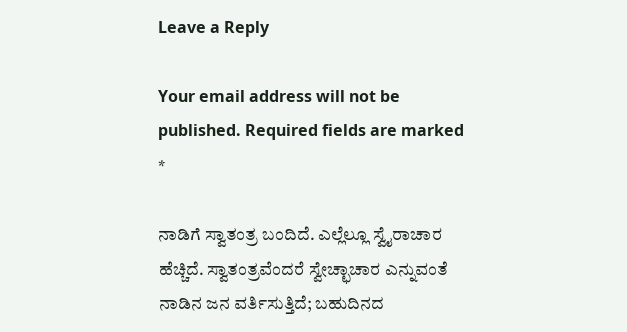Leave a Reply

Your email address will not be published. Required fields are marked *

ನಾಡಿಗೆ ಸ್ವಾತಂತ್ರ ಬಂದಿದೆ. ಎಲ್ಲೆಲ್ಲೂ ಸ್ವೈರಾಚಾರ ಹೆಚ್ಚಿದೆ. ಸ್ವಾತಂತ್ರವೆಂದರೆ ಸ್ವೇಚ್ಛಾಚಾರ ಎನ್ನುವಂತೆ ನಾಡಿನ ಜನ ವರ್ತಿಸುತ್ತಿದೆ; ಬಹುದಿನದ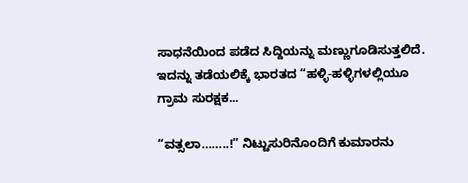ಸಾಧನೆಯಿಂದ ಪಡೆದ ಸಿದ್ದಿಯನ್ನು ಮಣ್ಣುಗೂಡಿಸುತ್ತಲಿದೆ. ಇದನ್ನು ತಡೆಯಲಿಕ್ಕೆ ಭಾರತದ “ಹಳ್ಳಿ-ಹಳ್ಳಿಗಳಲ್ಲಿಯೂ ಗ್ರಾಮ ಸುರಕ್ಷಕ...

“ವತ್ಸಲಾ……..!” ನಿಟ್ಟುಸುರಿನೊಂದಿಗೆ ಕುಮಾರನು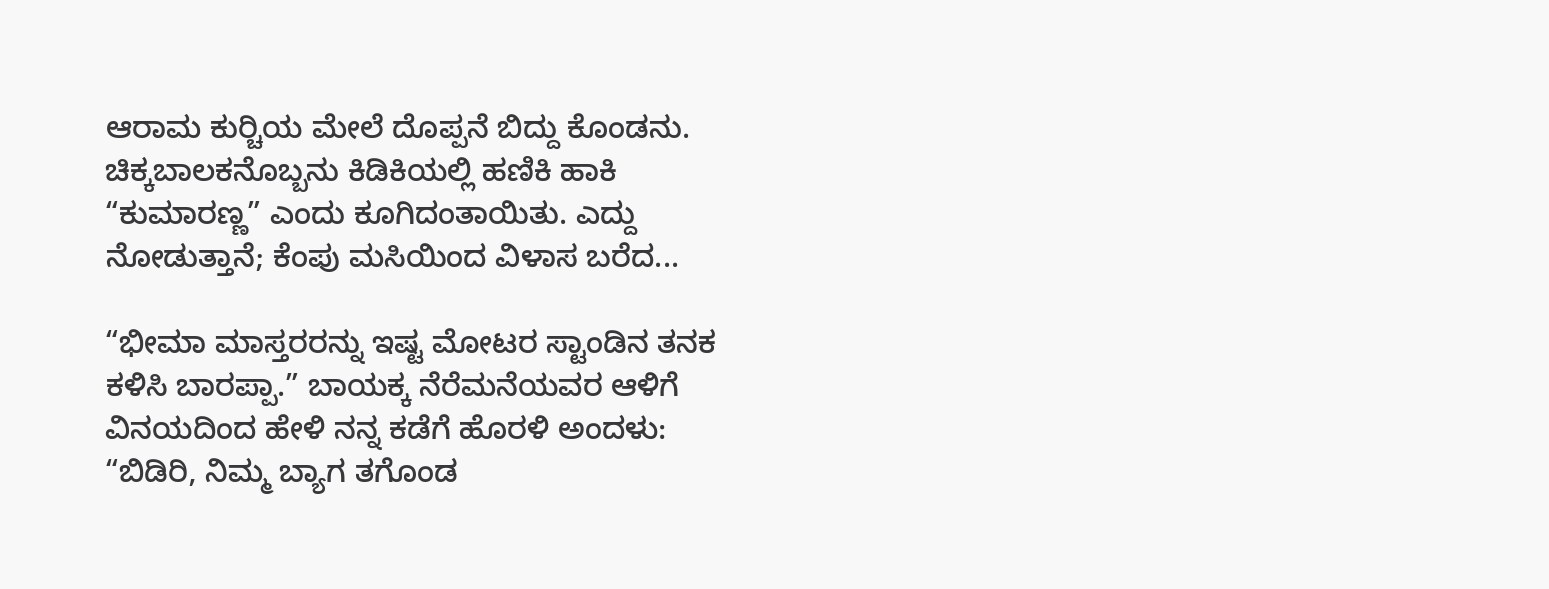ಆರಾಮ ಕುರ್‍ಚಿಯ ಮೇಲೆ ದೊಪ್ಪನೆ ಬಿದ್ದು ಕೊಂಡನು. ಚಿಕ್ಕಬಾಲಕನೊಬ್ಬನು ಕಿಡಿಕಿಯಲ್ಲಿ ಹಣಿಕಿ ಹಾಕಿ “ಕುಮಾರಣ್ಣ” ಎಂದು ಕೂಗಿದಂತಾಯಿತು. ಎದ್ದು ನೋಡುತ್ತಾನೆ; ಕೆಂಪು ಮಸಿಯಿಂದ ವಿಳಾಸ ಬರೆದ...

“ಭೀಮಾ ಮಾಸ್ತರರನ್ನು ಇಷ್ಟ ಮೋಟರ ಸ್ಟಾಂಡಿನ ತನಕ ಕಳಿಸಿ ಬಾರಪ್ಪಾ.” ಬಾಯಕ್ಕ ನೆರೆಮನೆಯವರ ಆಳಿಗೆ ವಿನಯದಿಂದ ಹೇಳಿ ನನ್ನ ಕಡೆಗೆ ಹೊರಳಿ ಅಂದಳು: “ಬಿಡಿರಿ, ನಿಮ್ಮ ಬ್ಯಾಗ ತಗೊಂಡ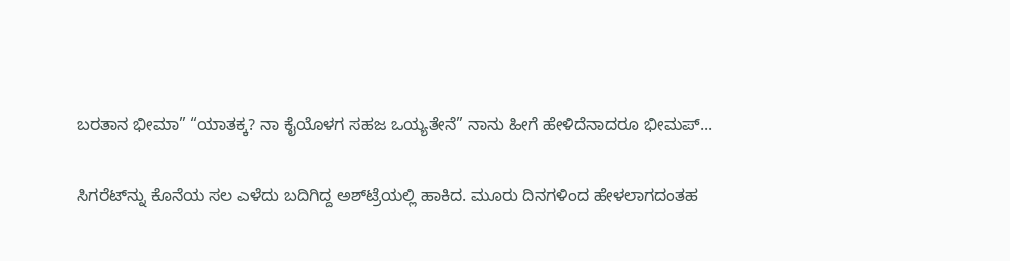ಬರತಾನ ಭೀಮಾ” “ಯಾತಕ್ಕ? ನಾ ಕೈಯೊಳಗ ಸಹಜ ಒಯ್ಯತೇನೆ” ನಾನು ಹೀಗೆ ಹೇಳಿದೆನಾದರೂ ಭೀಮಪ್...

ಸಿಗರೆಟ್‌ನ್ನು ಕೊನೆಯ ಸಲ ಎಳೆದು ಬದಿಗಿದ್ದ ಅಶ್‌ಟ್ರೆಯಲ್ಲಿ ಹಾಕಿದ. ಮೂರು ದಿನಗಳಿಂದ ಹೇಳಲಾಗದಂತಹ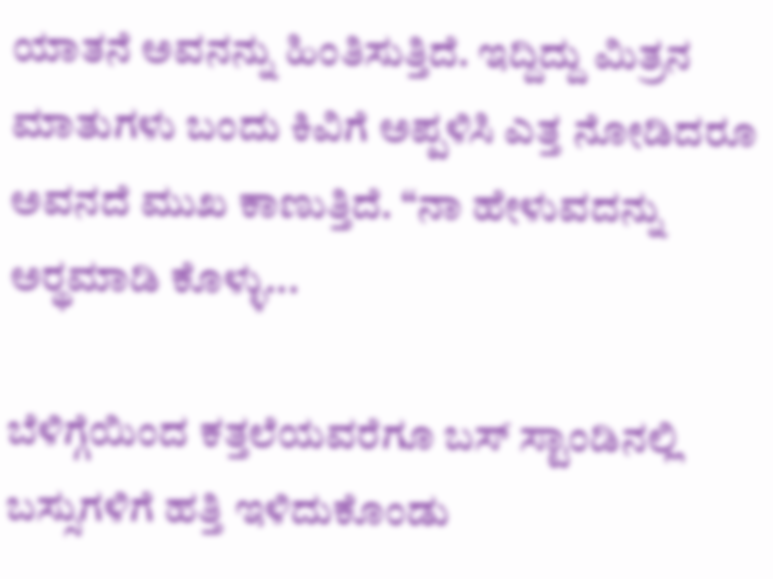ಯಾತನೆ ಅವನನ್ನು ಹಿಂತಿಸುತ್ತಿದೆ. ಇದ್ದಿದ್ದು ಮಿತ್ರನ ಮಾತುಗಳು ಬಂದು ಕಿವಿಗೆ ಅಪ್ಪಳಿಸಿ ಎತ್ತ ನೋಡಿದರೂ ಅವನದೆ ಮುಖ ಕಾಣುತ್ತಿದೆ. “ನಾ ಹೇಳುವದನ್ನು ಅರ್‍ಥಮಾಡಿ ಕೊಳ್ಳು...

ಬೆಳಿಗ್ಗೆಯಿಂದ ಕತ್ತಲೆಯವರೆಗೂ ಬಸ್ ಸ್ಟಾಂಡಿನಲ್ಲಿ ಬಸ್ಸುಗಳಿಗೆ ಹತ್ತಿ ಇಳಿದುಕೊಂಡು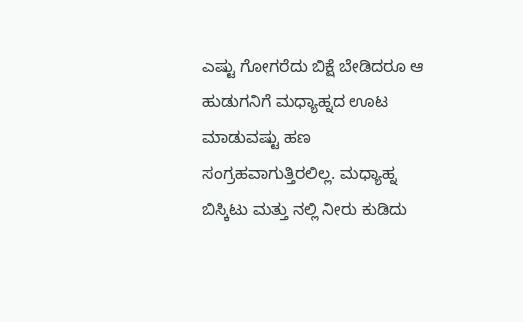ಎಷ್ಟು ಗೋಗರೆದು ಬಿಕ್ಷೆ ಬೇಡಿದರೂ ಆ ಹುಡುಗನಿಗೆ ಮಧ್ಯಾಹ್ನದ ಊಟ ಮಾಡುವಷ್ಟು ಹಣ ಸಂಗ್ರಹವಾಗುತ್ತಿರಲಿಲ್ಲ. ಮಧ್ಯಾಹ್ನ ಬಿಸ್ಕಿಟು ಮತ್ತು ನಲ್ಲಿ ನೀರು ಕುಡಿದು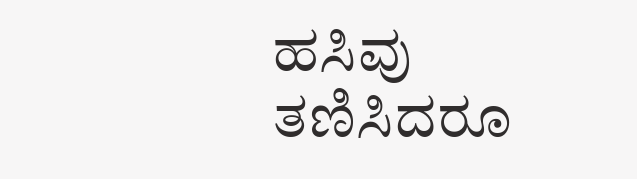ಹಸಿವು ತಣಿಸಿದರೂ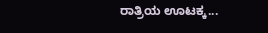ರಾತ್ರಿಯ ಊಟಕ್ಕ...